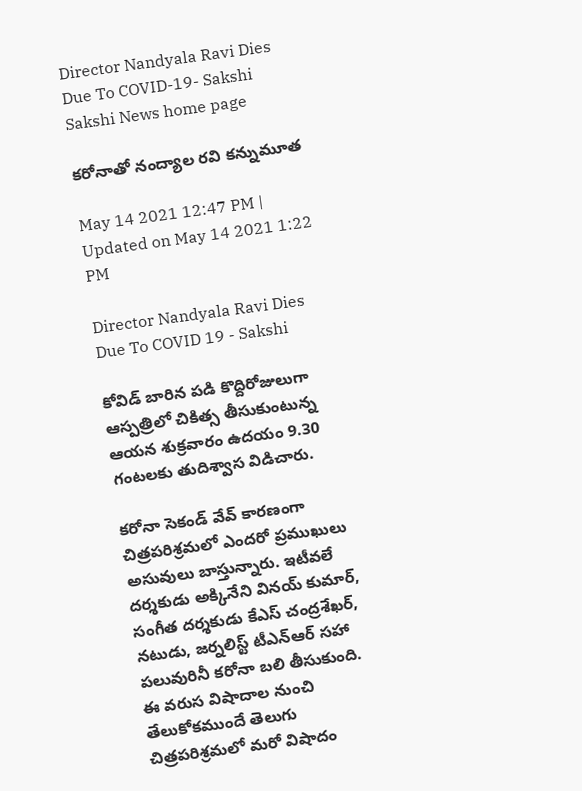Director Nandyala Ravi Dies Due To COVID-19- Sakshi
Sakshi News home page

కరోనాతో నంద్యాల రవి కన్నుమూత

May 14 2021 12:47 PM | Updated on May 14 2021 1:22 PM

Director Nandyala Ravi Dies Due To COVID 19 - Sakshi

కోవిడ్‌ బారిన పడి కొద్దిరోజులుగా ఆస్పత్రిలో చికిత్స తీసుకుంటున్న ఆయన శుక్రవారం ఉదయం 9.30 గంటలకు తుదిశ్వాస విడిచారు.

కరోనా సెకండ్‌ వేవ్‌ కారణంగా చిత్రపరిశ్రమలో ఎందరో ప్రముఖులు అసువులు బాస్తున్నారు. ఇటీవలే దర్శకుడు అక్కినేని వినయ్‌ కుమార్‌, సంగీత దర్శకుడు కేఎస్‌ చంద్రశేఖర్‌, నటుడు, జర్నలిస్ట్‌ టీఎన్‌ఆర్‌ సహా పలువురినీ కరోనా బలి తీసుకుంది. ఈ వరుస విషాదాల నుంచి తేలుకోకముందే తెలుగు చిత్రపరిశ్రమలో మరో విషాదం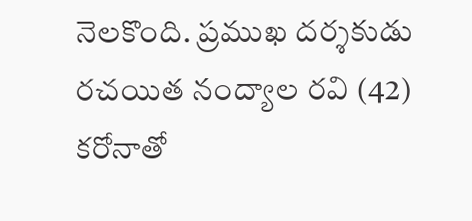నెలకొంది. ప్రముఖ దర్శకుడు రచయిత నంద్యాల రవి (42) కరోనాతో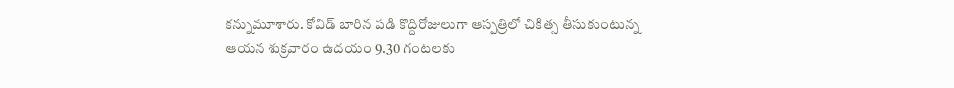కన్నుమూశారు. కోవిడ్‌ బారిన పడి కొద్దిరోజులుగా ఆస్పత్రిలో చికిత్స తీసుకుంటున్న ఆయన శుక్రవారం ఉదయం 9.30 గంటలకు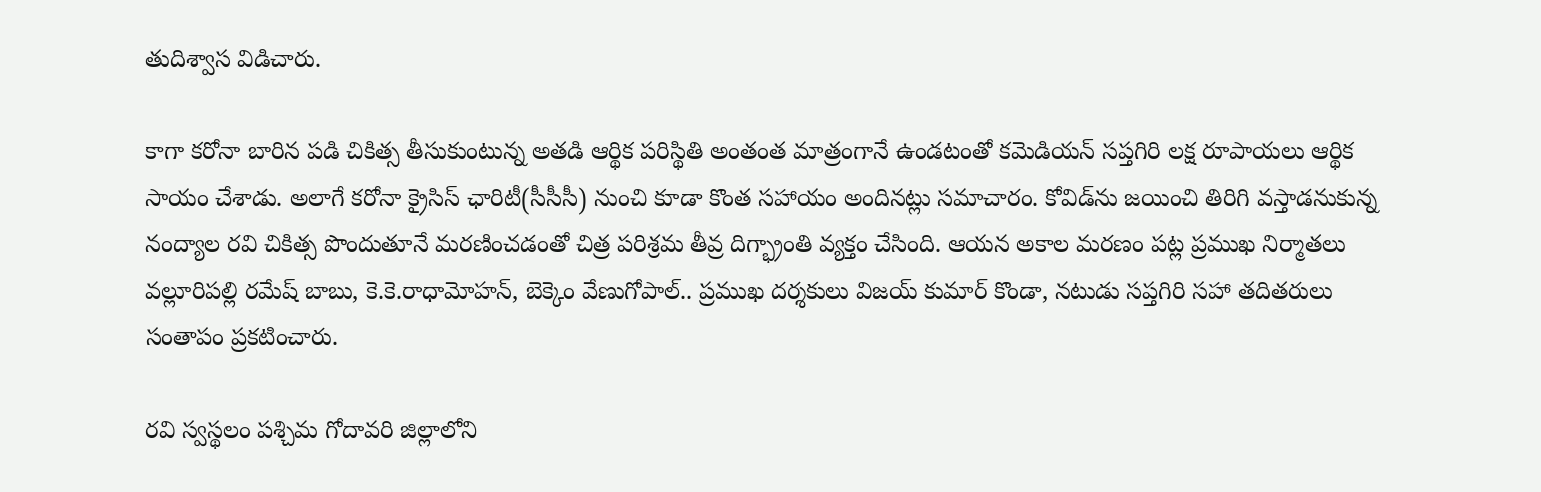తుదిశ్వాస విడిచారు.

కాగా కరోనా బారిన పడి చికిత్స తీసుకుంటున్న అతడి ఆర్థిక పరిస్థితి అంతంత మాత్రంగానే ఉండటంతో కమెడియన్‌ సప్తగిరి లక్ష రూపాయలు ఆర్థిక సాయం చేశాడు. అలాగే కరోనా క్రైసిస్‌ ఛారిటీ(సీసీసీ) నుంచి కూడా కొంత సహాయం అందినట్లు సమాచారం. కోవిడ్‌ను జయించి తిరిగి వస్తాడనుకున్న నంద్యాల రవి చికిత్స పొందుతూనే మరణించడంతో చిత్ర పరిశ్రమ తీవ్ర దిగ్భ్రాంతి వ్యక్తం చేసింది. ఆయన అకాల మరణం పట్ల ప్రముఖ నిర్మాతలు వల్లూరిపల్లి రమేష్ బాబు, కె.కె.రాధామోహన్, బెక్కెం వేణుగోపాల్.. ప్రముఖ దర్శకులు విజయ్ కుమార్ కొండా, నటుడు సప్తగిరి సహా తదితరులు సంతాపం ప్రకటించారు.

రవి స్వస్థలం పశ్చిమ గోదావరి జిల్లాలోని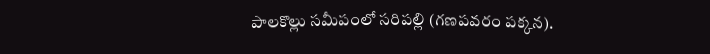పాలకొల్లు సమీపంలో సరిపల్లి (గణపవరం పక్కన).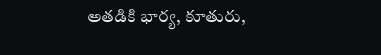అతడికి భార్య, కూతురు,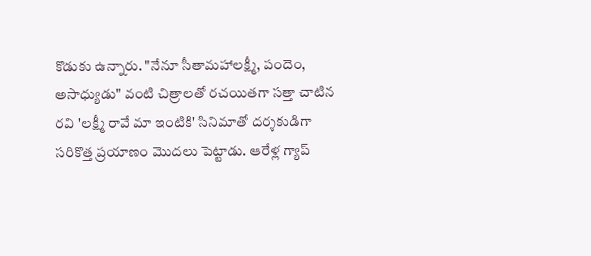కొడుకు ఉన్నారు. "నేనూ సీతామహాలక్ష్మీ, పందెం, అసాధ్యుడు" వంటి చిత్రాలతో రచయితగా సత్తా చాటిన రవి 'లక్ష్మీ రావే మా ఇంటికి' సినిమాతో దర్శకుడిగా సరికొత్త ప్రయాణం మొదలు పెట్టాడు. ఆరేళ్ల గ్యాప్‌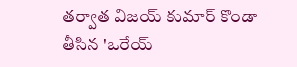తర్వాత విజయ్‌ కుమార్‌ కొండా తీసిన 'ఒరేయ్‌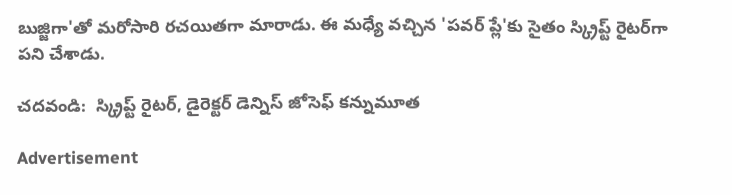బుజ్జిగా'తో మరోసారి రచయితగా మారాడు. ఈ మధ్యే వచ్చిన 'పవర్‌ ప్లే'కు సైతం స్క్రిప్ట్‌ రైటర్‌గా పని చేశాడు.

చదవండి:  స్క్రిప్ట్‌ రైటర్‌, డైరెక్టర్‌ డెన్నిస్ జోసెఫ్ కన్నుమూత

Advertisement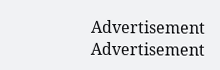Advertisement
Advertisement